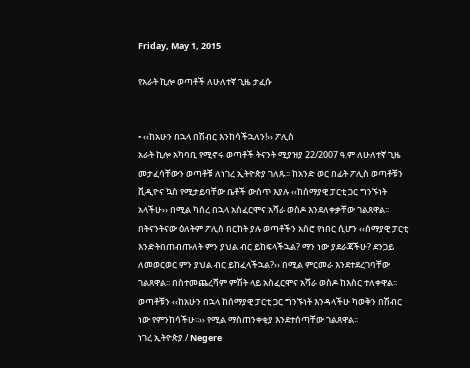Friday, May 1, 2015

የአራት ኪሎ ወጣቶች ለሁለተኛ ጊዜ ታፈሱ


• ‹‹ከአሁን በኋላ በሽብር እንከሳችኋለን!›› ፖሊስ
አራት ኪሎ አካባቢ የሚኖሩ ወጣቶች ትናንት ሚያዝያ 22/2007 ዓ.ም ለሁለተኛ ጊዜ መታፈሳቸውን ወጣቶቹ ለነገረ ኢትዮጵያ ገለጹ፡፡ ከአንድ ወር በፊት ፖሊስ ወጣቶቹን ቪዲዮና ኳስ የሚታይባቸው ቤቶች ውስጥ እያሉ ‹‹ከሰማያዊ ፓርቲ ጋር ግንኙነት አላችሁ›› በሚል ካሰረ በኋላ አስፈርሞና አሻራ ወስዶ እንደለቀቃቸው ገልጸዋል፡፡
በትናንትናው ዕለትም ፖሊስ በርከት ያሉ ወጣቶችን አስሮ የነበር ሲሆን ‹‹ሰማያዊ ፓርቲ እንድትበጠብጡለት ምን ያህል ብር ይከፍላችኋል? ማን ነው ያደራጃችሁ? ደንጋይ ለመወርወር ምን ያህል ብር ይከፈላችኋል?›› በሚል ምርመራ እንደተደረገባቸው ገልጸዋል፡፡ በስተመጨረሻም ምሽት ላይ አስፈርሞና አሻራ ወስዶ ከእስር ተለቀዋል፡፡ ወጣቶቹን ‹‹ከአሁን በኋላ ከሰማያዊ ፓርቲ ጋር ግንኙነት እንዳላችሁ ካወቅን በሽብር ነው የምንከሳችሁ፡፡›› የሚል ማስጠንቀቂያ እንደተሰጣቸው ገልጸዋል፡፡
ነገረ ኢትዮጵያ / Negere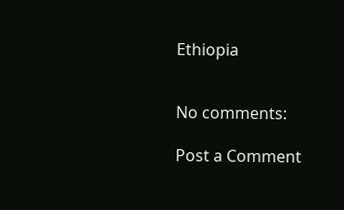Ethiopia


No comments:

Post a Comment